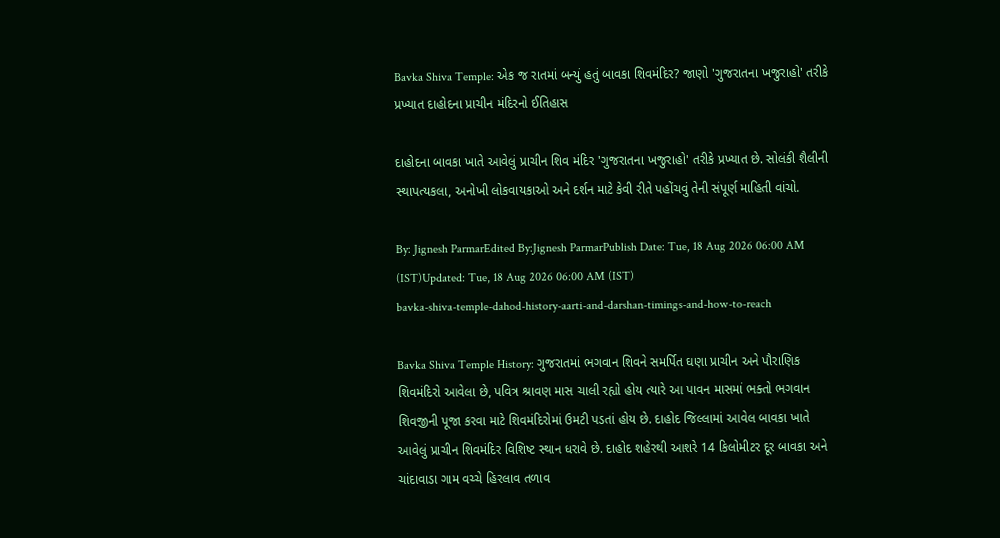Bavka Shiva Temple: એક જ રાતમાં બન્યું હતું બાવકા શિવમંદિર? જાણો 'ગુજરાતના ખજુરાહો' તરીકે પ્રખ્યાત દાહોદના પ્રાચીન મંદિરનો ઈતિહાસ

દાહોદના બાવકા ખાતે આવેલું પ્રાચીન શિવ મંદિર 'ગુજરાતના ખજુરાહો' તરીકે પ્રખ્યાત છે. સોલંકી શૈલીની સ્થાપત્યકલા, અનોખી લોકવાયકાઓ અને દર્શન માટે કેવી રીતે પહોંચવું તેની સંપૂર્ણ માહિતી વાંચો.

By: Jignesh ParmarEdited By:Jignesh ParmarPublish Date: Tue, 18 Aug 2026 06:00 AM (IST)Updated: Tue, 18 Aug 2026 06:00 AM (IST)
bavka-shiva-temple-dahod-history-aarti-and-darshan-timings-and-how-to-reach

Bavka Shiva Temple History: ગુજરાતમાં ભગવાન શિવને સમર્પિત ઘણા પ્રાચીન અને પૌરાણિક શિવમંદિરો આવેલા છે, પવિત્ર શ્રાવણ માસ ચાલી રહ્યો હોય ત્યારે આ પાવન માસમાં ભક્તો ભગવાન શિવજીની પૂજા કરવા માટે શિવમંદિરોમાં ઉમટી પડતાં હોય છે. દાહોદ જિલ્લામાં આવેલ બાવકા ખાતે આવેલું પ્રાચીન શિવમંદિર વિશિષ્ટ સ્થાન ધરાવે છે. દાહોદ શહેરથી આશરે 14 કિલોમીટર દૂર બાવકા અને ચાંદાવાડા ગામ વચ્ચે હિરલાવ તળાવ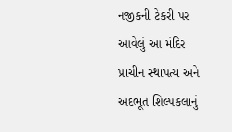નજીકની ટેકરી પર આવેલું આ મંદિર પ્રાચીન સ્થાપત્ય અને અદભૂત શિલ્પકલાનું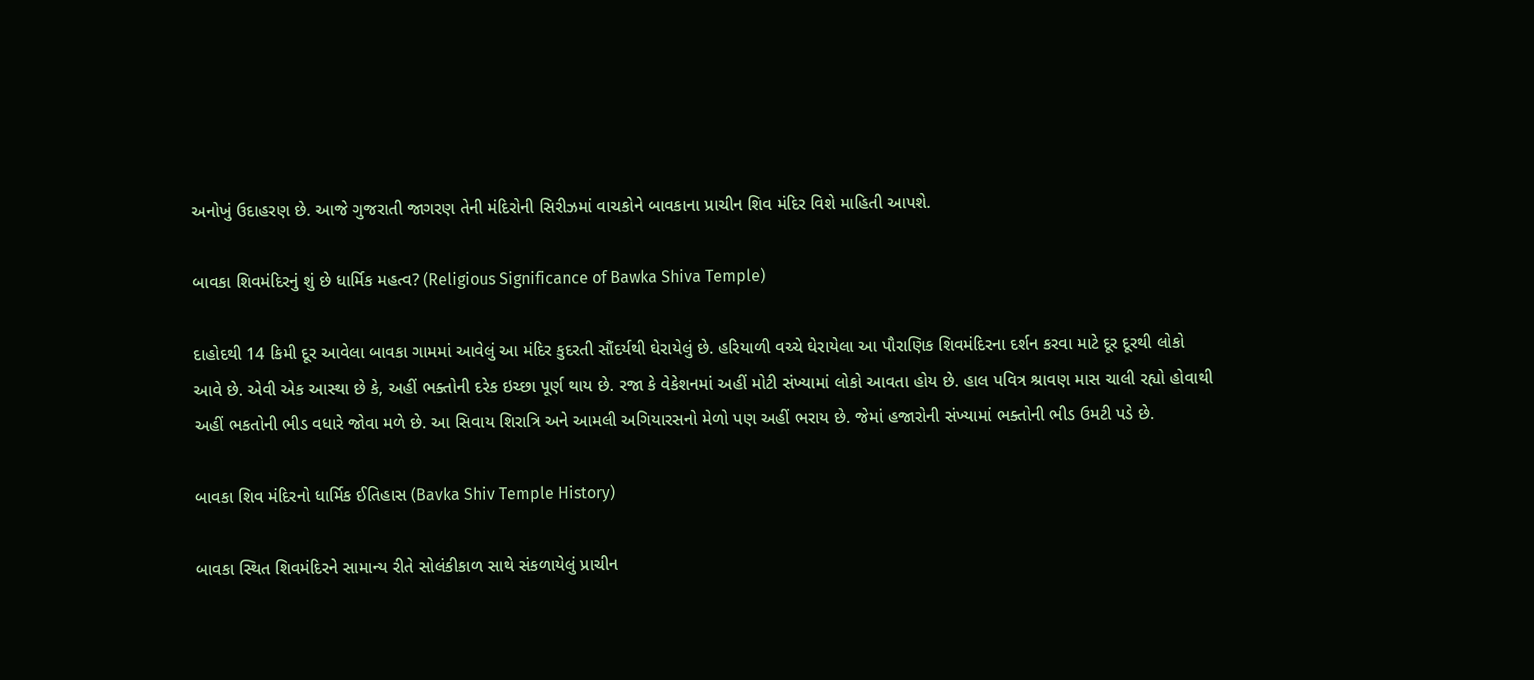અનોખું ઉદાહરણ છે. આજે ગુજરાતી જાગરણ તેની મંદિરોની સિરીઝમાં વાચકોને બાવકાના પ્રાચીન શિવ મંદિર વિશે માહિતી આપશે.

બાવકા શિવમંદિરનું શું છે ધાર્મિક મહત્વ? (Religious Significance of Bawka Shiva Temple)

દાહોદથી 14 કિમી દૂર આવેલા બાવકા ગામમાં આવેલું આ મંદિર કુદરતી સૌંદર્યથી ઘેરાયેલું છે. હરિયાળી વચ્ચે ઘેરાયેલા આ પૌરાણિક શિવમંદિરના દર્શન કરવા માટે દૂર દૂરથી લોકો આવે છે. એવી એક આસ્થા છે કે, અહીં ભક્તોની દરેક ઇચ્છા પૂર્ણ થાય છે. રજા કે વેકેશનમાં અહીં મોટી સંખ્યામાં લોકો આવતા હોય છે. હાલ પવિત્ર શ્રાવણ માસ ચાલી રહ્યો હોવાથી અહીં ભકતોની ભીડ વધારે જોવા મળે છે. આ સિવાય શિરાત્રિ અને આમલી અગિયારસનો મેળો પણ અહીં ભરાય છે. જેમાં હજારોની સંખ્યામાં ભક્તોની ભીડ ઉમટી પડે છે.

બાવકા શિવ મંદિરનો ધાર્મિક ઈતિહાસ (Bavka Shiv Temple History)

બાવકા સ્થિત શિવમંદિરને સામાન્ય રીતે સોલંકીકાળ સાથે સંકળાયેલું પ્રાચીન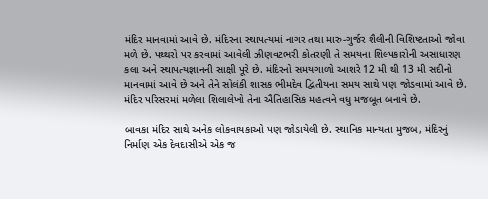મંદિર માનવામાં આવે છે. મંદિરના સ્થાપત્યમાં નાગર તથા મારુ-ગુર્જર શૈલીની વિશિષ્ટતાઓ જોવા મળે છે. પથ્થરો પર કરવામાં આવેલી ઝીણવટભરી કોતરણી તે સમયના શિલ્પકારોની અસાધારણ કલા અને સ્થાપત્યજ્ઞાનની સાક્ષી પૂરે છે. મંદિરનો સમયગાળો આશરે 12 મી થી 13 મી સદીનો માનવામાં આવે છે અને તેને સોલંકી શાસક ભીમદેવ દ્વિતીયના સમય સાથે પણ જોડવામાં આવે છે. મંદિર પરિસરમાં મળેલા શિલાલેખો તેના ઐતિહાસિક મહત્વને વધુ મજબૂત બનાવે છે.

બાવકા મંદિર સાથે અનેક લોકવાયકાઓ પણ જોડાયેલી છે. સ્થાનિક માન્યતા મુજબ, મંદિરનું નિર્માણ એક દેવદાસીએ એક જ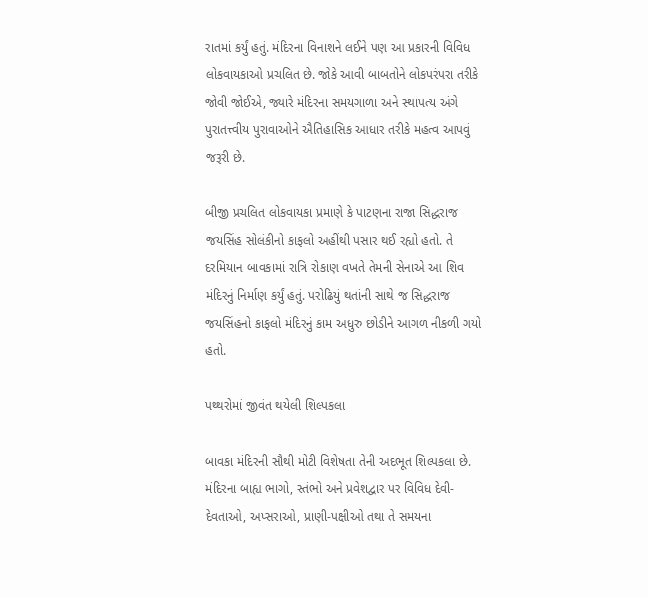રાતમાં કર્યું હતું. મંદિરના વિનાશને લઈને પણ આ પ્રકારની વિવિધ લોકવાયકાઓ પ્રચલિત છે. જોકે આવી બાબતોને લોકપરંપરા તરીકે જોવી જોઈએ, જ્યારે મંદિરના સમયગાળા અને સ્થાપત્ય અંગે પુરાતત્ત્વીય પુરાવાઓને ઐતિહાસિક આધાર તરીકે મહત્વ આપવું જરૂરી છે.

બીજી પ્રચલિત લોકવાયકા પ્રમાણે કે પાટણના રાજા સિદ્ધરાજ જયસિંહ સોલંકીનો કાફલો અહીંથી પસાર થઈ રહ્યો હતો. તે દરમિયાન બાવકામાં રાત્રિ રોકાણ વખતે તેમની સેનાએ આ શિવ મંદિરનું નિર્માણ કર્યું હતું. પરોઢિયું થતાંની સાથે જ સિદ્ધરાજ જયસિંહનો કાફલો મંદિરનું કામ અધુરુ છોડીને આગળ નીકળી ગયો હતો.

પથ્થરોમાં જીવંત થયેલી શિલ્પકલા

બાવકા મંદિરની સૌથી મોટી વિશેષતા તેની અદભૂત શિલ્પકલા છે. મંદિરના બાહ્ય ભાગો, સ્તંભો અને પ્રવેશદ્વાર પર વિવિધ દેવી-દેવતાઓ, અપ્સરાઓ, પ્રાણી-પક્ષીઓ તથા તે સમયના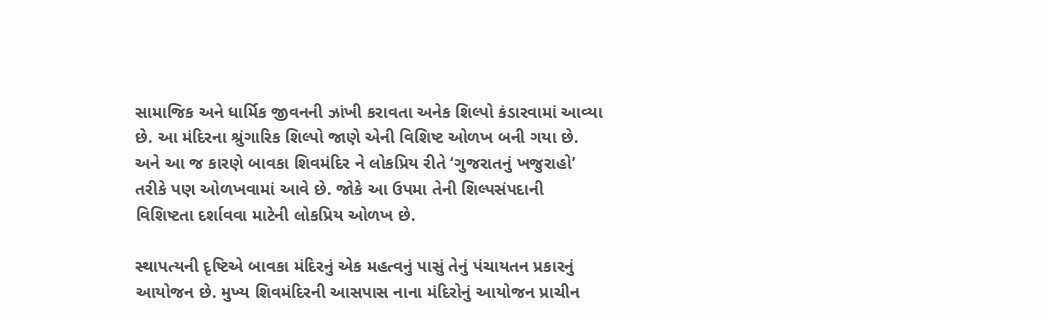સામાજિક અને ધાર્મિક જીવનની ઝાંખી કરાવતા અનેક શિલ્પો કંડારવામાં આવ્યા છે. આ મંદિરના શ્રુંગારિક શિલ્પો જાણે એની વિશિષ્ટ ઓળખ બની ગયા છે. અને આ જ કારણે બાવકા શિવમંદિર ને લોકપ્રિય રીતે ‘ગુજરાતનું ખજુરાહો’ તરીકે પણ ઓળખવામાં આવે છે. જોકે આ ઉપમા તેની શિલ્પસંપદાની વિશિષ્ટતા દર્શાવવા માટેની લોકપ્રિય ઓળખ છે.

સ્થાપત્યની દૃષ્ટિએ બાવકા મંદિરનું એક મહત્વનું પાસું તેનું પંચાયતન પ્રકારનું આયોજન છે. મુખ્ય શિવમંદિરની આસપાસ નાના મંદિરોનું આયોજન પ્રાચીન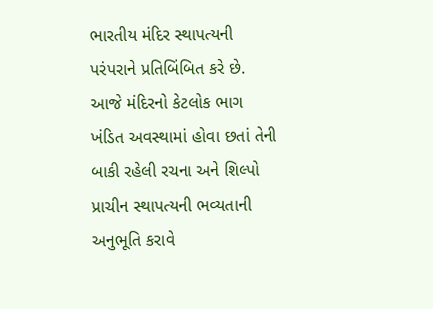ભારતીય મંદિર સ્થાપત્યની પરંપરાને પ્રતિબિંબિત કરે છે. આજે મંદિરનો કેટલોક ભાગ ખંડિત અવસ્થામાં હોવા છતાં તેની બાકી રહેલી રચના અને શિલ્પો પ્રાચીન સ્થાપત્યની ભવ્યતાની અનુભૂતિ કરાવે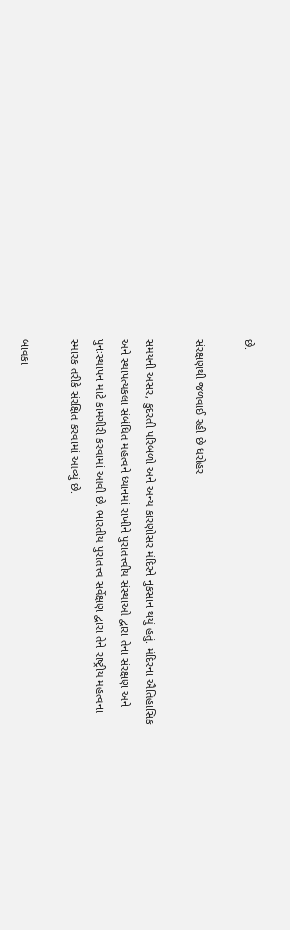છે.

સંરક્ષણથી જળવાઈ રહી છે ધરોહર

સમયની અસર, કુદરતી પરિબળો અને અન્ય કારણોસર મંદિરને નુકસાન થયું હતું. મંદિરના ઐતિહાસિક અને સ્થાપત્યકલા સંબંધિત મહત્વને ધ્યાનમાં રાખીને પુરાતત્ત્વીય સંસ્થાઓ દ્વારા તેના સંરક્ષણ અને પુનઃસ્થાપન માટે કામગીરી કરવામાં આવી છે. ભારતીય પુરાતત્ત્વ સર્વેક્ષણ દ્વારા તેને રાષ્ટ્રીય મહત્વના સ્મારક તરીકે સંરક્ષિત કરવામાં આવ્યું છે.

બાવકા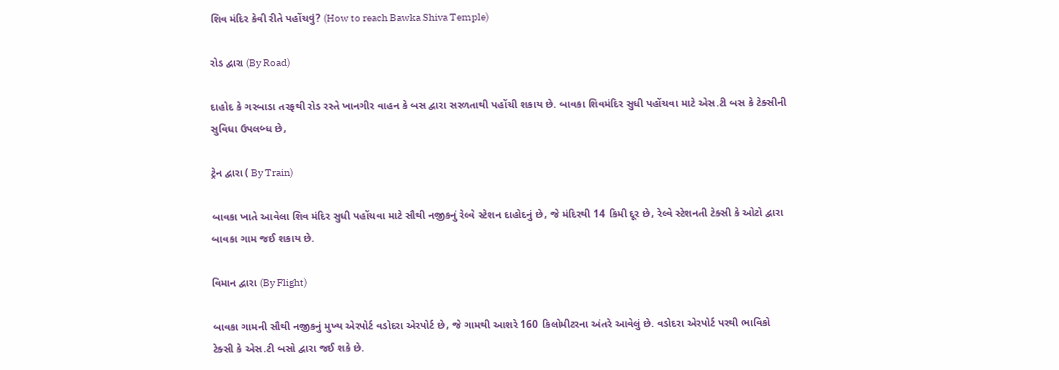શિવ મંદિર કેવી રીતે પહોંચવું? (How to reach Bawka Shiva Temple)

રોડ દ્વારા (By Road)

દાહોદ કે ગરબાડા તરફથી રોડ રસ્તે ખાનગીર વાહન કે બસ દ્વારા સરળતાથી પહોંચી શકાય છે. બાવકા શિવમંદિર સુધી પહોંચવા માટે એસ.ટી બસ કે ટેક્સીની સુવિધા ઉપલબ્ધ છે,

ટ્રેન દ્વારા ( By Train)

બાવકા ખાતે આવેલા શિવ મંદિર સુધી પહોંચવા માટે સૌથી નજીકનું રેલ્વે સ્ટેશન દાહોદનું છે, જે મંદિરથી 14 કિમી દૂર છે, રેલ્વે સ્ટેશનતી ટેક્સી કે ઓટો દ્વારા બાવકા ગામ જઈ શકાય છે.

વિમાન દ્વારા (By Flight)

બાવકા ગામની સૌથી નજીકનું મુખ્ય એરપોર્ટ વડોદરા એરપોર્ટ છે, જે ગામથી આશરે 160 કિલોમીટરના અંતરે આવેલું છે. વડોદરા એરપોર્ટ પરથી ભાવિકો ટેક્સી કે એસ.ટી બસો દ્વારા જઈ શકે છે.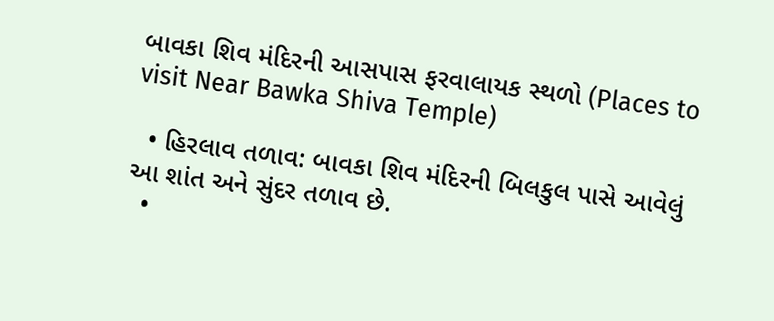બાવકા શિવ મંદિરની આસપાસ ફરવાલાયક સ્થળો (Places to visit Near Bawka Shiva Temple)

  • હિરલાવ તળાવ: બાવકા શિવ મંદિરની બિલકુલ પાસે આવેલું આ શાંત અને સુંદર તળાવ છે.
  •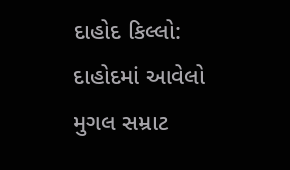દાહોદ કિલ્લો: દાહોદમાં આવેલો મુગલ સમ્રાટ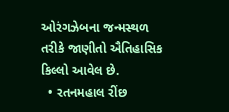ઓરંગઝેબના જન્મસ્થળ તરીકે જાણીતો ઐતિહાસિક કિલ્લો આવેલ છે.
  • રતનમહાલ રીંછ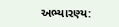અભ્યારણ્ય: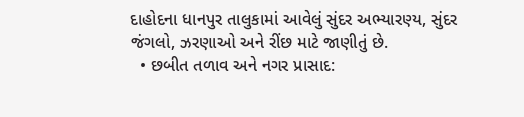દાહોદના ધાનપુર તાલુકામાં આવેલું સુંદર અભ્યારણ્ય, સુંદર જંગલો, ઝરણાઓ અને રીંછ માટે જાણીતું છે.
  • છબીત તળાવ અને નગર પ્રાસાદ: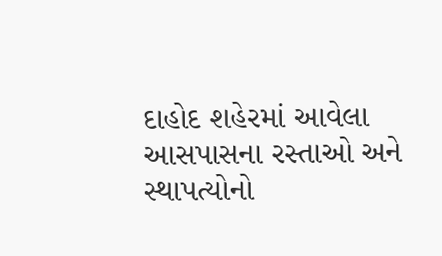દાહોદ શહેરમાં આવેલા આસપાસના રસ્તાઓ અને સ્થાપત્યોનો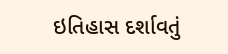ઇતિહાસ દર્શાવતું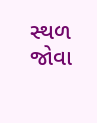સ્થળ જોવા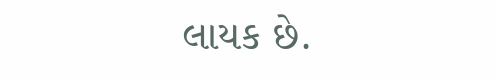લાયક છે.